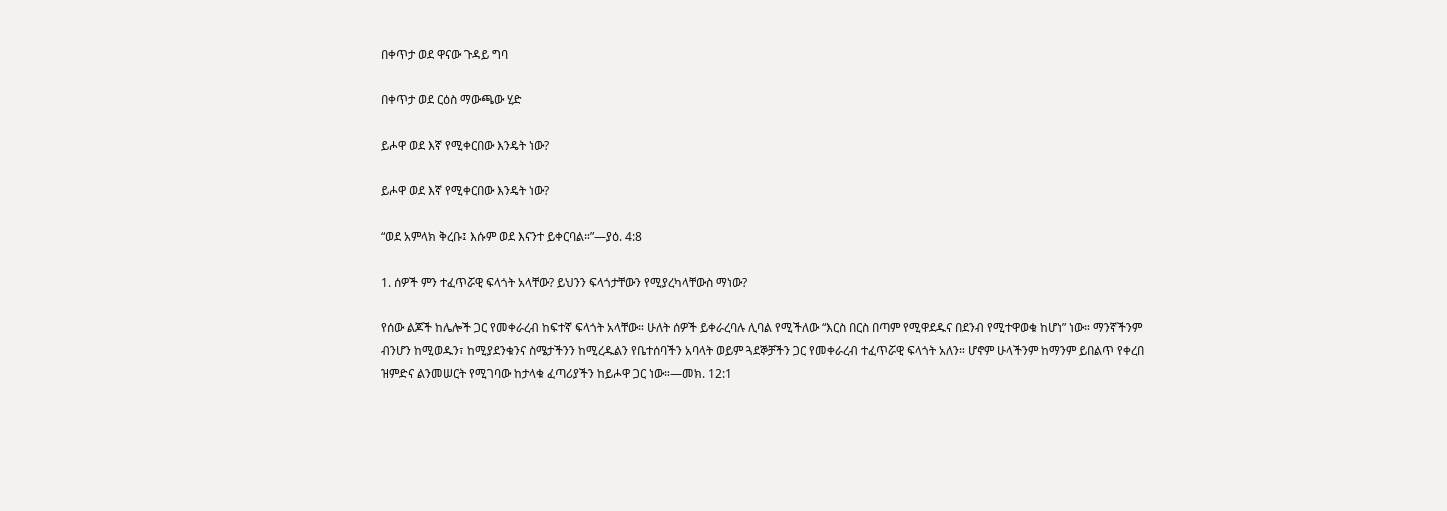በቀጥታ ወደ ዋናው ጉዳይ ግባ

በቀጥታ ወደ ርዕስ ማውጫው ሂድ

ይሖዋ ወደ እኛ የሚቀርበው እንዴት ነው?

ይሖዋ ወደ እኛ የሚቀርበው እንዴት ነው?

“ወደ አምላክ ቅረቡ፤ እሱም ወደ እናንተ ይቀርባል።”—ያዕ. 4:8

1. ሰዎች ምን ተፈጥሯዊ ፍላጎት አላቸው? ይህንን ፍላጎታቸውን የሚያረካላቸውስ ማነው?

የሰው ልጆች ከሌሎች ጋር የመቀራረብ ከፍተኛ ፍላጎት አላቸው። ሁለት ሰዎች ይቀራረባሉ ሊባል የሚችለው “እርስ በርስ በጣም የሚዋደዱና በደንብ የሚተዋወቁ ከሆነ” ነው። ማንኛችንም ብንሆን ከሚወዱን፣ ከሚያደንቁንና ስሜታችንን ከሚረዱልን የቤተሰባችን አባላት ወይም ጓደኞቻችን ጋር የመቀራረብ ተፈጥሯዊ ፍላጎት አለን። ሆኖም ሁላችንም ከማንም ይበልጥ የቀረበ ዝምድና ልንመሠርት የሚገባው ከታላቁ ፈጣሪያችን ከይሖዋ ጋር ነው።—መክ. 12:1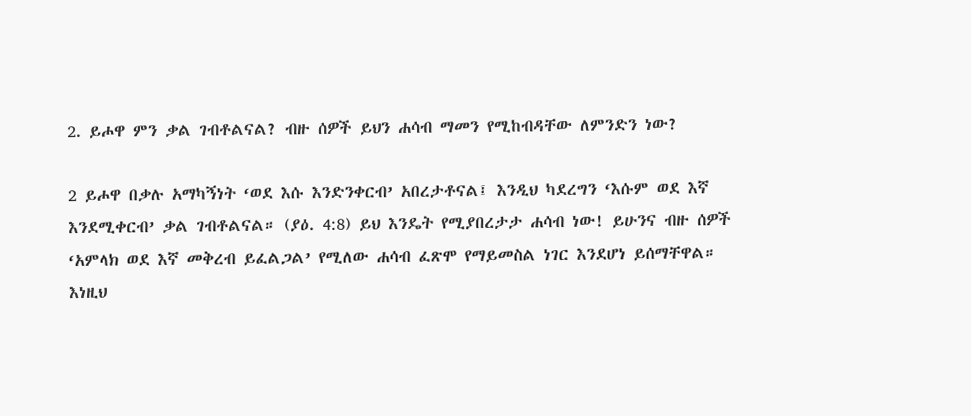2. ይሖዋ ምን ቃል ገብቶልናል? ብዙ ሰዎች ይህን ሐሳብ ማመን የሚከብዳቸው ለምንድን ነው?

2 ይሖዋ በቃሉ አማካኝነት ‘ወደ እሱ እንድንቀርብ’ አበረታቶናል፤ እንዲህ ካደረግን ‘እሱም ወደ እኛ እንደሚቀርብ’ ቃል ገብቶልናል። (ያዕ. 4:8) ይህ እንዴት የሚያበረታታ ሐሳብ ነው! ይሁንና ብዙ ሰዎች ‘አምላክ ወደ እኛ መቅረብ ይፈልጋል’ የሚለው ሐሳብ ፈጽሞ የማይመስል ነገር እንደሆነ ይሰማቸዋል። እነዚህ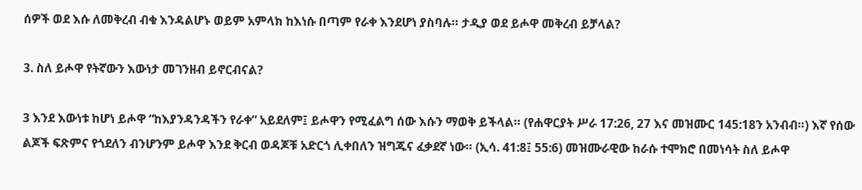ሰዎች ወደ እሱ ለመቅረብ ብቁ እንዳልሆኑ ወይም አምላክ ከእነሱ በጣም የራቀ እንደሆነ ያስባሉ። ታዲያ ወደ ይሖዋ መቅረብ ይቻላል?

3. ስለ ይሖዋ የትኛውን እውነታ መገንዘብ ይኖርብናል?

3 እንደ እውነቱ ከሆነ ይሖዋ “ከእያንዳንዳችን የራቀ” አይደለም፤ ይሖዋን የሚፈልግ ሰው እሱን ማወቅ ይችላል። (የሐዋርያት ሥራ 17:26, 27 እና መዝሙር 145:18ን አንብብ።) እኛ የሰው ልጆች ፍጽምና የጎደለን ብንሆንም ይሖዋ እንደ ቅርብ ወዳጆቹ አድርጎ ሊቀበለን ዝግጁና ፈቃደኛ ነው። (ኢሳ. 41:8፤ 55:6) መዝሙራዊው ከራሱ ተሞክሮ በመነሳት ስለ ይሖዋ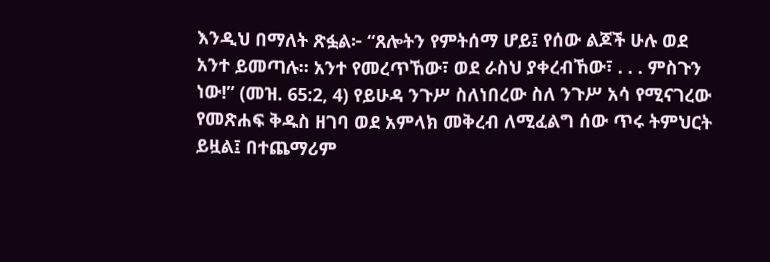እንዲህ በማለት ጽፏል፦ “ጸሎትን የምትሰማ ሆይ፤ የሰው ልጆች ሁሉ ወደ አንተ ይመጣሉ። አንተ የመረጥኸው፣ ወደ ራስህ ያቀረብኸው፣ . . . ምስጉን ነው!” (መዝ. 65:2, 4) የይሁዳ ንጉሥ ስለነበረው ስለ ንጉሥ አሳ የሚናገረው የመጽሐፍ ቅዱስ ዘገባ ወደ አምላክ መቅረብ ለሚፈልግ ሰው ጥሩ ትምህርት ይዟል፤ በተጨማሪም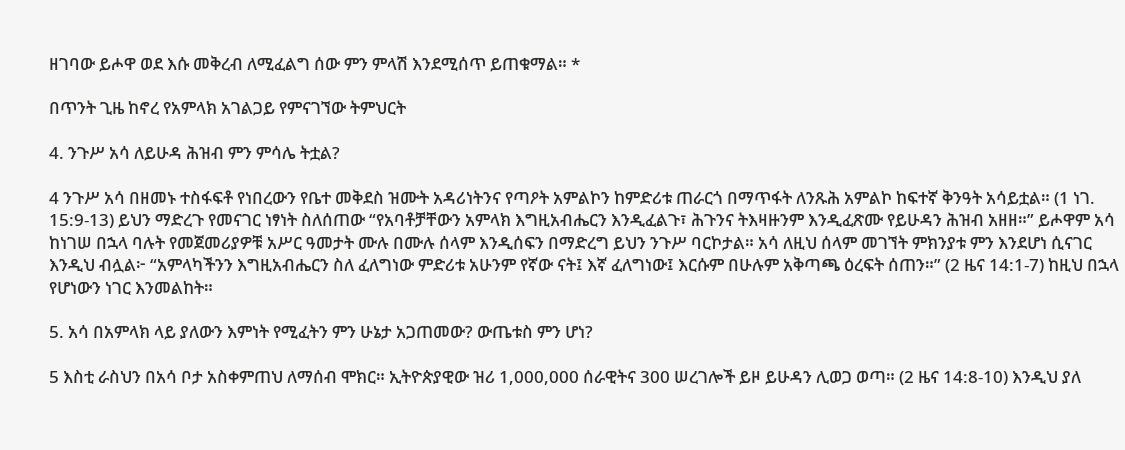ዘገባው ይሖዋ ወደ እሱ መቅረብ ለሚፈልግ ሰው ምን ምላሽ እንደሚሰጥ ይጠቁማል። *

በጥንት ጊዜ ከኖረ የአምላክ አገልጋይ የምናገኘው ትምህርት

4. ንጉሥ አሳ ለይሁዳ ሕዝብ ምን ምሳሌ ትቷል?

4 ንጉሥ አሳ በዘመኑ ተስፋፍቶ የነበረውን የቤተ መቅደስ ዝሙት አዳሪነትንና የጣዖት አምልኮን ከምድሪቱ ጠራርጎ በማጥፋት ለንጹሕ አምልኮ ከፍተኛ ቅንዓት አሳይቷል። (1 ነገ. 15:9-13) ይህን ማድረጉ የመናገር ነፃነት ስለሰጠው “የአባቶቻቸውን አምላክ እግዚአብሔርን እንዲፈልጉ፣ ሕጉንና ትእዛዙንም እንዲፈጽሙ የይሁዳን ሕዝብ አዘዘ።” ይሖዋም አሳ ከነገሠ በኋላ ባሉት የመጀመሪያዎቹ አሥር ዓመታት ሙሉ በሙሉ ሰላም እንዲሰፍን በማድረግ ይህን ንጉሥ ባርኮታል። አሳ ለዚህ ሰላም መገኘት ምክንያቱ ምን እንደሆነ ሲናገር እንዲህ ብሏል፦ “አምላካችንን እግዚአብሔርን ስለ ፈለግነው ምድሪቱ አሁንም የኛው ናት፤ እኛ ፈለግነው፤ እርሱም በሁሉም አቅጣጫ ዕረፍት ሰጠን።” (2 ዜና 14:1-7) ከዚህ በኋላ የሆነውን ነገር እንመልከት።

5. አሳ በአምላክ ላይ ያለውን እምነት የሚፈትን ምን ሁኔታ አጋጠመው? ውጤቱስ ምን ሆነ?

5 እስቲ ራስህን በአሳ ቦታ አስቀምጠህ ለማሰብ ሞክር። ኢትዮጵያዊው ዝሪ 1,000,000 ሰራዊትና 300 ሠረገሎች ይዞ ይሁዳን ሊወጋ ወጣ። (2 ዜና 14:8-10) እንዲህ ያለ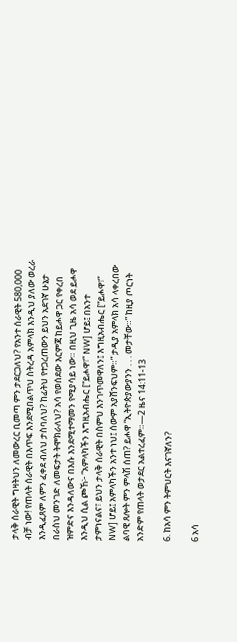ታላቅ ሰራዊት ግዛትህን ለመውረር ቢመጣ ምን ታደርጋለህ? የአንተ ሰራዊት 580,000 ብቻ ነው! የጠላት ሰራዊት በእጥፍ እንደሚበልጥህ ስትረዳ አምላክ እንዲህ ያለው ወረራ እንዲፈጸም ለምን ፈቀደ ብለህ ታስባለህ? ከፊትህ የተጋረጠውን ይህን አደገኛ ሁኔታ በራስህ መንገድ ለመፍታት ትሞክራለህ? አሳ የወሰደው እርምጃ ከይሖዋ ጋር የቀረበ ዝምድና እንዳለውና በእሱ እንደሚተማመን የሚያሳይ ነው። በዚህ ጊዜ አሳ ወደ ይሖዋ እንዲህ ሲል ጮኸ፦ “አምላካችን እግዚአብሔር [“ይሖዋ፣” NW] ሆይ፤ በአንተ ታምነናልና፣ ይህን ታላቅ ሰራዊት በስምህ እንገጥመዋለን፤ እግዚአብሔር [“ይሖዋ፣” NW] ሆይ፤ አምላካችን አንተ ነህ፤ ሰውም አያሸንፍህም።” ታዲያ አምላክ አሳ ላቀረበው ልባዊ ጸሎት ምን ምላሽ ሰጠ? ይሖዋ “ኢትዮጵያውያንን . . . መታቸው።” ከዚያ ጦርነት አንድም የጠላት ወታደር አልተረፈም።—2 ዜና 14:11-13

6. ከአሳ ምን ትምህርት እናገኛለን?

6 አሳ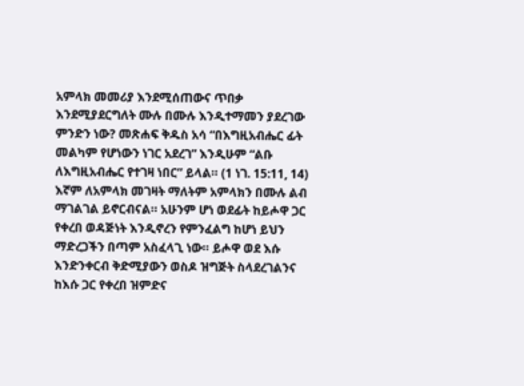አምላክ መመሪያ እንደሚሰጠውና ጥበቃ እንደሚያደርግለት ሙሉ በሙሉ እንዲተማመን ያደረገው ምንድን ነው? መጽሐፍ ቅዱስ አሳ “በእግዚአብሔር ፊት መልካም የሆነውን ነገር አደረገ” እንዲሁም “ልቡ ለእግዚአብሔር የተገዛ ነበር” ይላል። (1 ነገ. 15:11, 14) እኛም ለአምላክ መገዛት ማለትም አምላክን በሙሉ ልብ ማገልገል ይኖርብናል። አሁንም ሆነ ወደፊት ከይሖዋ ጋር የቀረበ ወዳጅነት እንዲኖረን የምንፈልግ ከሆነ ይህን ማድረጋችን በጣም አስፈላጊ ነው። ይሖዋ ወደ እሱ እንድንቀርብ ቅድሚያውን ወስዶ ዝግጅት ስላደረገልንና ከእሱ ጋር የቀረበ ዝምድና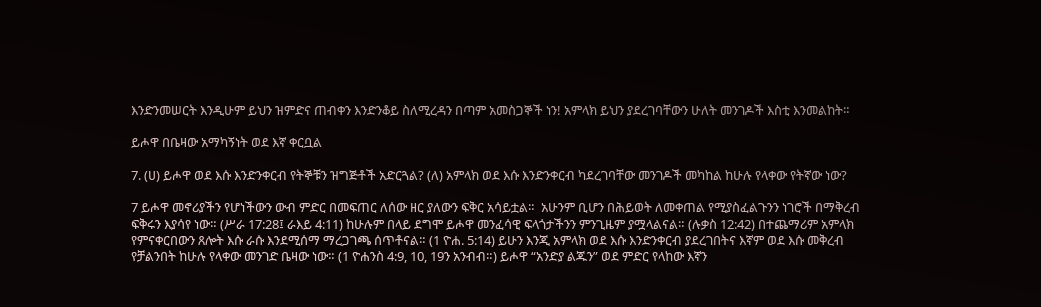እንድንመሠርት እንዲሁም ይህን ዝምድና ጠብቀን እንድንቆይ ስለሚረዳን በጣም አመስጋኞች ነን! አምላክ ይህን ያደረገባቸውን ሁለት መንገዶች እስቲ እንመልከት።

ይሖዋ በቤዛው አማካኝነት ወደ እኛ ቀርቧል

7. (ሀ) ይሖዋ ወደ እሱ እንድንቀርብ የትኞቹን ዝግጅቶች አድርጓል? (ለ) አምላክ ወደ እሱ እንድንቀርብ ካደረገባቸው መንገዶች መካከል ከሁሉ የላቀው የትኛው ነው?

7 ይሖዋ መኖሪያችን የሆነችውን ውብ ምድር በመፍጠር ለሰው ዘር ያለውን ፍቅር አሳይቷል።  አሁንም ቢሆን በሕይወት ለመቀጠል የሚያስፈልጉንን ነገሮች በማቅረብ ፍቅሩን እያሳየ ነው። (ሥራ 17:28፤ ራእይ 4:11) ከሁሉም በላይ ደግሞ ይሖዋ መንፈሳዊ ፍላጎታችንን ምንጊዜም ያሟላልናል። (ሉቃስ 12:42) በተጨማሪም አምላክ የምናቀርበውን ጸሎት እሱ ራሱ እንደሚሰማ ማረጋገጫ ሰጥቶናል። (1 ዮሐ. 5:14) ይሁን እንጂ አምላክ ወደ እሱ እንድንቀርብ ያደረገበትና እኛም ወደ እሱ መቅረብ የቻልንበት ከሁሉ የላቀው መንገድ ቤዛው ነው። (1 ዮሐንስ 4:9, 10, 19ን አንብብ።) ይሖዋ “አንድያ ልጁን” ወደ ምድር የላከው እኛን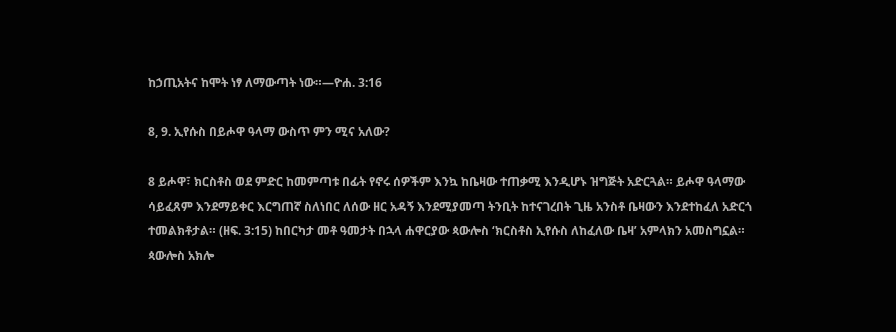ከኃጢአትና ከሞት ነፃ ለማውጣት ነው።—ዮሐ. 3:16

8, 9. ኢየሱስ በይሖዋ ዓላማ ውስጥ ምን ሚና አለው?

8 ይሖዋ፣ ክርስቶስ ወደ ምድር ከመምጣቱ በፊት የኖሩ ሰዎችም እንኳ ከቤዛው ተጠቃሚ እንዲሆኑ ዝግጅት አድርጓል። ይሖዋ ዓላማው ሳይፈጸም እንደማይቀር እርግጠኛ ስለነበር ለሰው ዘር አዳኝ እንደሚያመጣ ትንቢት ከተናገረበት ጊዜ አንስቶ ቤዛውን እንደተከፈለ አድርጎ ተመልክቶታል። (ዘፍ. 3:15) ከበርካታ መቶ ዓመታት በኋላ ሐዋርያው ጳውሎስ ‘ክርስቶስ ኢየሱስ ለከፈለው ቤዛ’ አምላክን አመስግኗል። ጳውሎስ አክሎ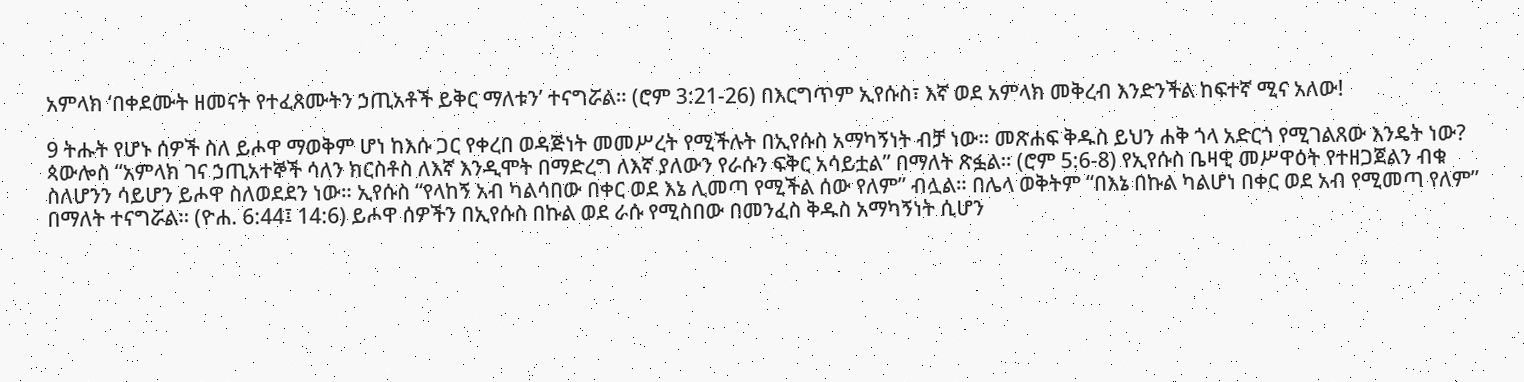አምላክ ‘በቀደሙት ዘመናት የተፈጸሙትን ኃጢአቶች ይቅር ማለቱን’ ተናግሯል። (ሮም 3:21-26) በእርግጥም ኢየሱስ፣ እኛ ወደ አምላክ መቅረብ እንድንችል ከፍተኛ ሚና አለው!

9 ትሑት የሆኑ ሰዎች ስለ ይሖዋ ማወቅም ሆነ ከእሱ ጋር የቀረበ ወዳጅነት መመሥረት የሚችሉት በኢየሱስ አማካኝነት ብቻ ነው። መጽሐፍ ቅዱስ ይህን ሐቅ ጎላ አድርጎ የሚገልጸው እንዴት ነው? ጳውሎስ “አምላክ ገና ኃጢአተኞች ሳለን ክርስቶስ ለእኛ እንዲሞት በማድረግ ለእኛ ያለውን የራሱን ፍቅር አሳይቷል” በማለት ጽፏል። (ሮም 5:6-8) የኢየሱስ ቤዛዊ መሥዋዕት የተዘጋጀልን ብቁ ስለሆንን ሳይሆን ይሖዋ ስለወደደን ነው። ኢየሱስ “የላከኝ አብ ካልሳበው በቀር ወደ እኔ ሊመጣ የሚችል ሰው የለም” ብሏል። በሌላ ወቅትም “በእኔ በኩል ካልሆነ በቀር ወደ አብ የሚመጣ የለም” በማለት ተናግሯል። (ዮሐ. 6:44፤ 14:6) ይሖዋ ሰዎችን በኢየሱስ በኩል ወደ ራሱ የሚስበው በመንፈስ ቅዱስ አማካኝነት ሲሆን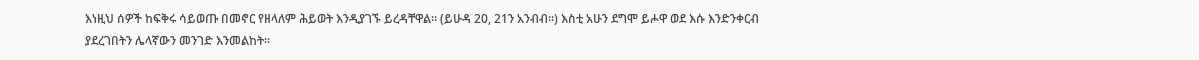እነዚህ ሰዎች ከፍቅሩ ሳይወጡ በመኖር የዘላለም ሕይወት እንዲያገኙ ይረዳቸዋል። (ይሁዳ 20, 21ን አንብብ።) እስቲ አሁን ደግሞ ይሖዋ ወደ እሱ እንድንቀርብ ያደረገበትን ሌላኛውን መንገድ እንመልከት።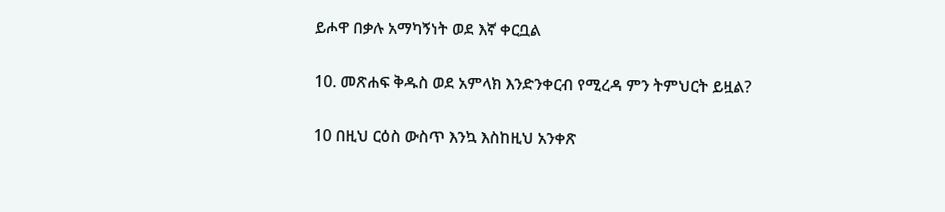ይሖዋ በቃሉ አማካኝነት ወደ እኛ ቀርቧል

10. መጽሐፍ ቅዱስ ወደ አምላክ እንድንቀርብ የሚረዳ ምን ትምህርት ይዟል?

10 በዚህ ርዕስ ውስጥ እንኳ እስከዚህ አንቀጽ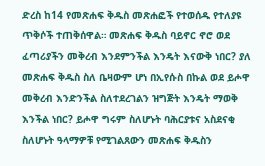ድረስ ከ14 የመጽሐፍ ቅዱስ መጽሐፎች የተወሰዱ የተለያዩ ጥቅሶች ተጠቅሰዋል። መጽሐፍ ቅዱስ ባይኖር ኖሮ ወደ ፈጣሪያችን መቅረብ እንደምንችል እንዴት እናውቅ ነበር? ያለ መጽሐፍ ቅዱስ ስለ ቤዛውም ሆነ በኢየሱስ በኩል ወደ ይሖዋ መቅረብ እንድንችል ስለተደረገልን ዝግጅት እንዴት ማወቅ እንችል ነበር? ይሖዋ ግሩም ስለሆኑት ባሕርያቱና አስደናቂ ስለሆኑት ዓላማዎቹ የሚገልጸውን መጽሐፍ ቅዱስን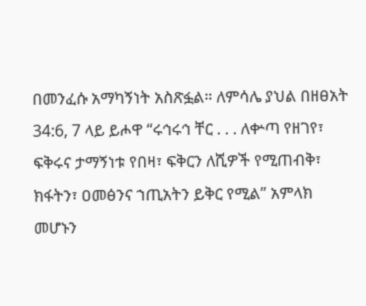በመንፈሱ አማካኝነት አስጽፏል። ለምሳሌ ያህል በዘፀአት 34:6, 7 ላይ ይሖዋ “ሩኅሩኅ ቸር . . . ለቍጣ የዘገየ፣ ፍቅሩና ታማኝነቱ የበዛ፣ ፍቅርን ለሺዎች የሚጠብቅ፣ ክፋትን፣ ዐመፅንና ኀጢአትን ይቅር የሚል” አምላክ መሆኑን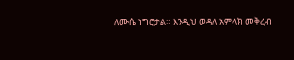ለሙሴ ነግሮታል። እንዲህ ወዳለ አምላክ መቅረብ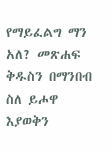የማይፈልግ ማን አለ? መጽሐፍ ቅዱስን በማንበብ ስለ ይሖዋ እያወቅን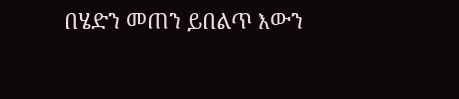በሄድን መጠን ይበልጥ እውን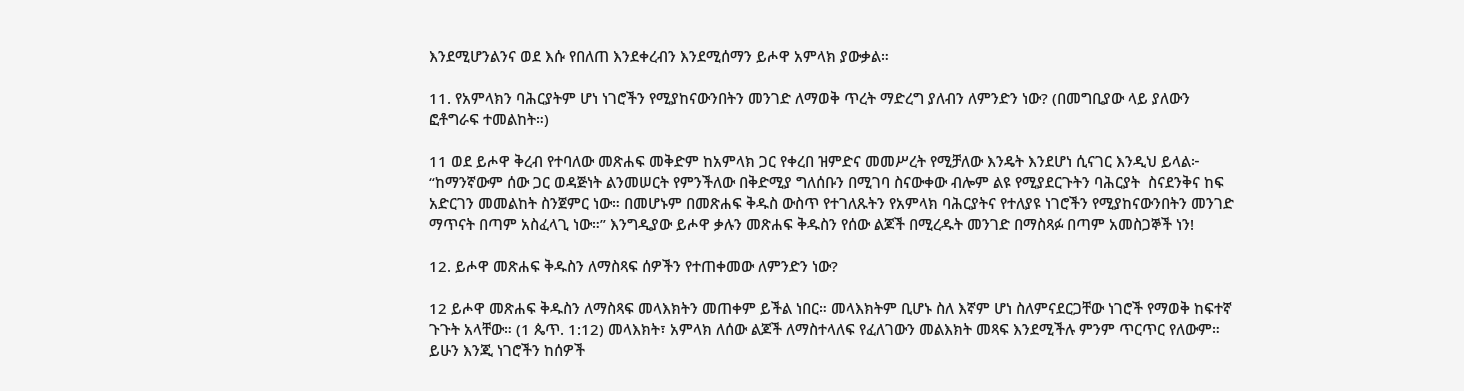እንደሚሆንልንና ወደ እሱ የበለጠ እንደቀረብን እንደሚሰማን ይሖዋ አምላክ ያውቃል።

11. የአምላክን ባሕርያትም ሆነ ነገሮችን የሚያከናውንበትን መንገድ ለማወቅ ጥረት ማድረግ ያለብን ለምንድን ነው? (በመግቢያው ላይ ያለውን ፎቶግራፍ ተመልከት።)

11 ወደ ይሖዋ ቅረብ የተባለው መጽሐፍ መቅድም ከአምላክ ጋር የቀረበ ዝምድና መመሥረት የሚቻለው እንዴት እንደሆነ ሲናገር እንዲህ ይላል፦ “ከማንኛውም ሰው ጋር ወዳጅነት ልንመሠርት የምንችለው በቅድሚያ ግለሰቡን በሚገባ ስናውቀው ብሎም ልዩ የሚያደርጉትን ባሕርያት  ስናደንቅና ከፍ አድርገን መመልከት ስንጀምር ነው። በመሆኑም በመጽሐፍ ቅዱስ ውስጥ የተገለጹትን የአምላክ ባሕርያትና የተለያዩ ነገሮችን የሚያከናውንበትን መንገድ ማጥናት በጣም አስፈላጊ ነው።” እንግዲያው ይሖዋ ቃሉን መጽሐፍ ቅዱስን የሰው ልጆች በሚረዱት መንገድ በማስጻፉ በጣም አመስጋኞች ነን!

12. ይሖዋ መጽሐፍ ቅዱስን ለማስጻፍ ሰዎችን የተጠቀመው ለምንድን ነው?

12 ይሖዋ መጽሐፍ ቅዱስን ለማስጻፍ መላእክትን መጠቀም ይችል ነበር። መላእክትም ቢሆኑ ስለ እኛም ሆነ ስለምናደርጋቸው ነገሮች የማወቅ ከፍተኛ ጉጉት አላቸው። (1 ጴጥ. 1:12) መላእክት፣ አምላክ ለሰው ልጆች ለማስተላለፍ የፈለገውን መልእክት መጻፍ እንደሚችሉ ምንም ጥርጥር የለውም። ይሁን እንጂ ነገሮችን ከሰዎች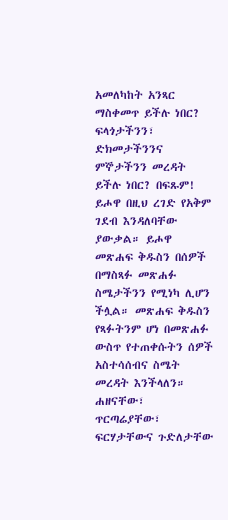አመለካከት አንጻር ማስቀመጥ ይችሉ ነበር? ፍላጎታችንን፣ ድክመታችንንና ምኞታችንን መረዳት ይችሉ ነበር? በፍጹም! ይሖዋ በዚህ ረገድ የአቅም ገደብ እንዳለባቸው ያውቃል። ይሖዋ መጽሐፍ ቅዱስን በሰዎች በማስጻፉ መጽሐፉ ስሜታችንን የሚነካ ሊሆን ችሏል። መጽሐፍ ቅዱስን የጻፉትንም ሆነ በመጽሐፉ ውስጥ የተጠቀሱትን ሰዎች አስተሳሰብና ስሜት መረዳት እንችላለን። ሐዘናቸው፣ ጥርጣሬያቸው፣ ፍርሃታቸውና ጉድለታቸው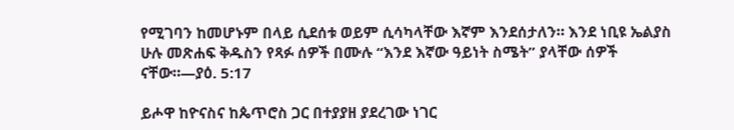የሚገባን ከመሆኑም በላይ ሲደሰቱ ወይም ሲሳካላቸው እኛም እንደሰታለን። እንደ ነቢዩ ኤልያስ ሁሉ መጽሐፍ ቅዱስን የጻፉ ሰዎች በሙሉ “እንደ እኛው ዓይነት ስሜት” ያላቸው ሰዎች ናቸው።—ያዕ. 5:17

ይሖዋ ከዮናስና ከጴጥሮስ ጋር በተያያዘ ያደረገው ነገር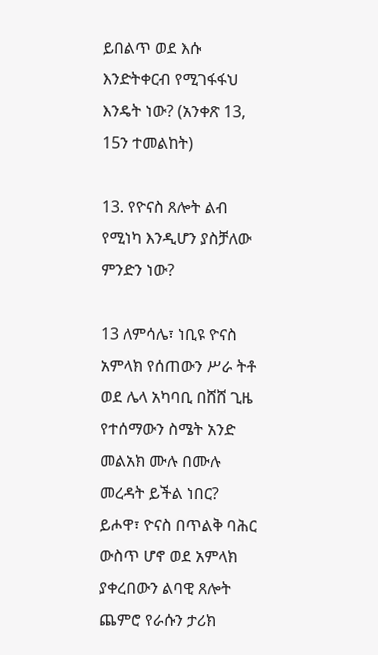ይበልጥ ወደ እሱ እንድትቀርብ የሚገፋፋህ እንዴት ነው? (አንቀጽ 13, 15ን ተመልከት)

13. የዮናስ ጸሎት ልብ የሚነካ እንዲሆን ያስቻለው ምንድን ነው?

13 ለምሳሌ፣ ነቢዩ ዮናስ አምላክ የሰጠውን ሥራ ትቶ ወደ ሌላ አካባቢ በሸሸ ጊዜ የተሰማውን ስሜት አንድ መልአክ ሙሉ በሙሉ መረዳት ይችል ነበር? ይሖዋ፣ ዮናስ በጥልቅ ባሕር ውስጥ ሆኖ ወደ አምላክ ያቀረበውን ልባዊ ጸሎት ጨምሮ የራሱን ታሪክ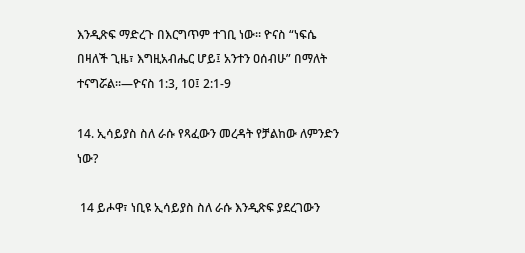እንዲጽፍ ማድረጉ በእርግጥም ተገቢ ነው። ዮናስ “ነፍሴ በዛለች ጊዜ፣ እግዚአብሔር ሆይ፤ አንተን ዐሰብሁ” በማለት ተናግሯል።—ዮናስ 1:3, 10፤ 2:1-9

14. ኢሳይያስ ስለ ራሱ የጻፈውን መረዳት የቻልከው ለምንድን ነው?

 14 ይሖዋ፣ ነቢዩ ኢሳይያስ ስለ ራሱ እንዲጽፍ ያደረገውን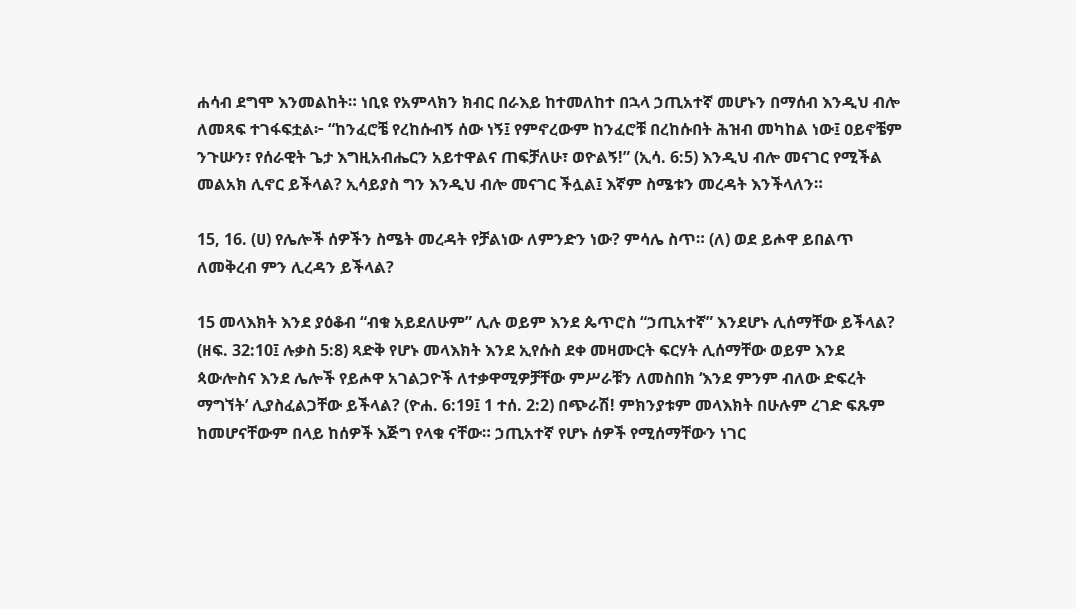ሐሳብ ደግሞ እንመልከት። ነቢዩ የአምላክን ክብር በራእይ ከተመለከተ በኋላ ኃጢአተኛ መሆኑን በማሰብ እንዲህ ብሎ ለመጻፍ ተገፋፍቷል፦ “ከንፈሮቼ የረከሱብኝ ሰው ነኝ፤ የምኖረውም ከንፈሮቹ በረከሱበት ሕዝብ መካከል ነው፤ ዐይኖቼም ንጉሡን፣ የሰራዊት ጌታ እግዚአብሔርን አይተዋልና ጠፍቻለሁ፣ ወዮልኝ!” (ኢሳ. 6:5) እንዲህ ብሎ መናገር የሚችል መልአክ ሊኖር ይችላል? ኢሳይያስ ግን እንዲህ ብሎ መናገር ችሏል፤ እኛም ስሜቱን መረዳት እንችላለን።

15, 16. (ሀ) የሌሎች ሰዎችን ስሜት መረዳት የቻልነው ለምንድን ነው? ምሳሌ ስጥ። (ለ) ወደ ይሖዋ ይበልጥ ለመቅረብ ምን ሊረዳን ይችላል?

15 መላእክት እንደ ያዕቆብ “ብቁ አይደለሁም” ሊሉ ወይም እንደ ጴጥሮስ “ኃጢአተኛ” እንደሆኑ ሊሰማቸው ይችላል? (ዘፍ. 32:10፤ ሉቃስ 5:8) ጻድቅ የሆኑ መላእክት እንደ ኢየሱስ ደቀ መዛሙርት ፍርሃት ሊሰማቸው ወይም እንደ ጳውሎስና እንደ ሌሎች የይሖዋ አገልጋዮች ለተቃዋሚዎቻቸው ምሥራቹን ለመስበክ ‘እንደ ምንም ብለው ድፍረት ማግኘት’ ሊያስፈልጋቸው ይችላል? (ዮሐ. 6:19፤ 1 ተሰ. 2:2) በጭራሽ! ምክንያቱም መላእክት በሁሉም ረገድ ፍጹም ከመሆናቸውም በላይ ከሰዎች እጅግ የላቁ ናቸው። ኃጢአተኛ የሆኑ ሰዎች የሚሰማቸውን ነገር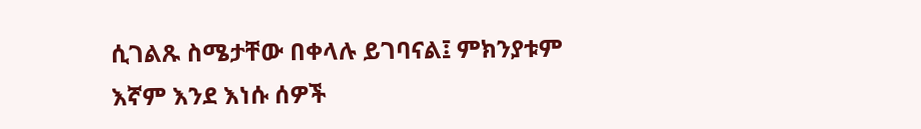ሲገልጹ ስሜታቸው በቀላሉ ይገባናል፤ ምክንያቱም እኛም እንደ እነሱ ሰዎች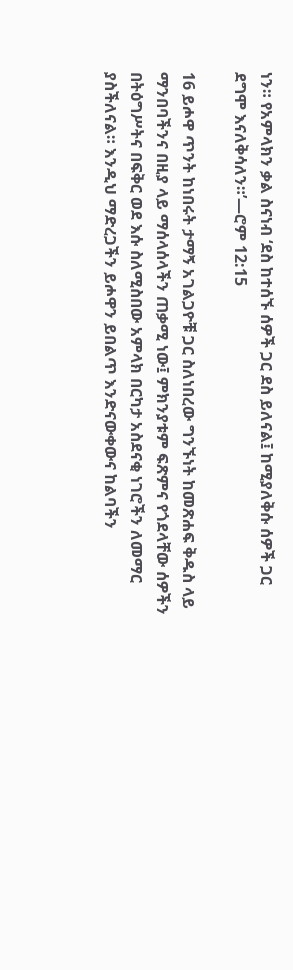ነን። የአምላክን ቃል ስናነብ ‘ደስ ከተሰኙ ሰዎች ጋር ደስ ይለናል፤ ከሚያለቅሱ ሰዎች ጋር ደግሞ እናለቅሳለን።’—ሮም 12:15

16 ይሖዋ ጥንት ከነበሩት ታማኝ አገልጋዮቹ ጋር ስለነበረው ግንኙነት ከመጽሐፍ ቅዱስ ላይ ማንበባችንና በዚያ ላይ ማሰላሰላችን ጠቃሚ ነው፤ ምክንያቱም ፍጽምና የጎደላቸው ሰዎችን በትዕግሥትና በፍቅር ወደ እሱ ስለሚስበው አምላክ በርካታ አስደናቂ ነገሮችን ለመማር ያስችለናል። እንዲህ ማድረጋችን ይሖዋን ይበልጥ እንድናውቀውና ከልባችን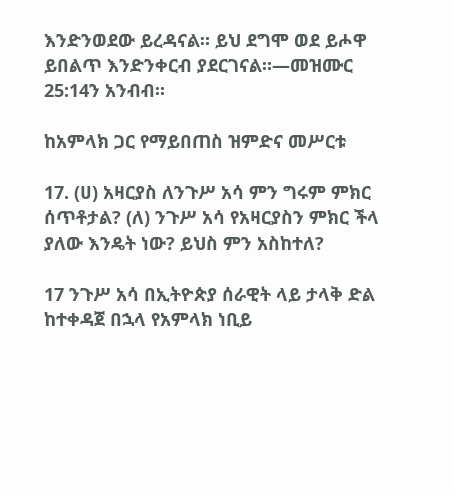እንድንወደው ይረዳናል። ይህ ደግሞ ወደ ይሖዋ ይበልጥ እንድንቀርብ ያደርገናል።—መዝሙር 25:14ን አንብብ።

ከአምላክ ጋር የማይበጠስ ዝምድና መሥርቱ

17. (ሀ) አዛርያስ ለንጉሥ አሳ ምን ግሩም ምክር ሰጥቶታል? (ለ) ንጉሥ አሳ የአዛርያስን ምክር ችላ ያለው እንዴት ነው? ይህስ ምን አስከተለ?

17 ንጉሥ አሳ በኢትዮጵያ ሰራዊት ላይ ታላቅ ድል ከተቀዳጀ በኋላ የአምላክ ነቢይ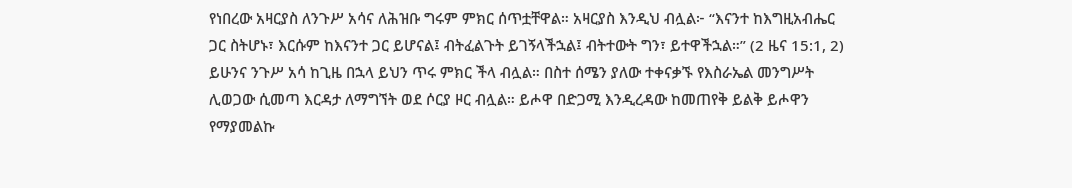የነበረው አዛርያስ ለንጉሥ አሳና ለሕዝቡ ግሩም ምክር ሰጥቷቸዋል። አዛርያስ እንዲህ ብሏል፦ “እናንተ ከእግዚአብሔር ጋር ስትሆኑ፣ እርሱም ከእናንተ ጋር ይሆናል፤ ብትፈልጉት ይገኝላችኋል፤ ብትተውት ግን፣ ይተዋችኋል።” (2 ዜና 15:1, 2) ይሁንና ንጉሥ አሳ ከጊዜ በኋላ ይህን ጥሩ ምክር ችላ ብሏል። በስተ ሰሜን ያለው ተቀናቃኙ የእስራኤል መንግሥት ሊወጋው ሲመጣ እርዳታ ለማግኘት ወደ ሶርያ ዞር ብሏል። ይሖዋ በድጋሚ እንዲረዳው ከመጠየቅ ይልቅ ይሖዋን የማያመልኩ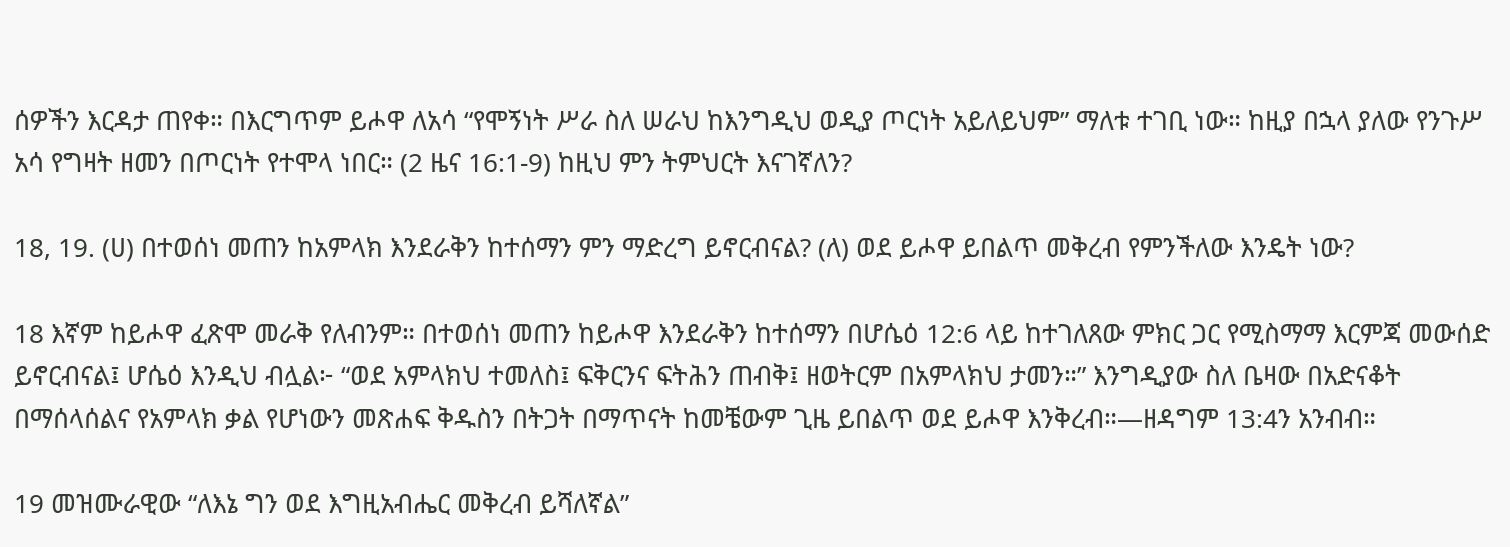ሰዎችን እርዳታ ጠየቀ። በእርግጥም ይሖዋ ለአሳ “የሞኝነት ሥራ ስለ ሠራህ ከእንግዲህ ወዲያ ጦርነት አይለይህም” ማለቱ ተገቢ ነው። ከዚያ በኋላ ያለው የንጉሥ አሳ የግዛት ዘመን በጦርነት የተሞላ ነበር። (2 ዜና 16:1-9) ከዚህ ምን ትምህርት እናገኛለን?

18, 19. (ሀ) በተወሰነ መጠን ከአምላክ እንደራቅን ከተሰማን ምን ማድረግ ይኖርብናል? (ለ) ወደ ይሖዋ ይበልጥ መቅረብ የምንችለው እንዴት ነው?

18 እኛም ከይሖዋ ፈጽሞ መራቅ የለብንም። በተወሰነ መጠን ከይሖዋ እንደራቅን ከተሰማን በሆሴዕ 12:6 ላይ ከተገለጸው ምክር ጋር የሚስማማ እርምጃ መውሰድ ይኖርብናል፤ ሆሴዕ እንዲህ ብሏል፦ “ወደ አምላክህ ተመለስ፤ ፍቅርንና ፍትሕን ጠብቅ፤ ዘወትርም በአምላክህ ታመን።” እንግዲያው ስለ ቤዛው በአድናቆት በማሰላሰልና የአምላክ ቃል የሆነውን መጽሐፍ ቅዱስን በትጋት በማጥናት ከመቼውም ጊዜ ይበልጥ ወደ ይሖዋ እንቅረብ።—ዘዳግም 13:4ን አንብብ።

19 መዝሙራዊው “ለእኔ ግን ወደ እግዚአብሔር መቅረብ ይሻለኛል”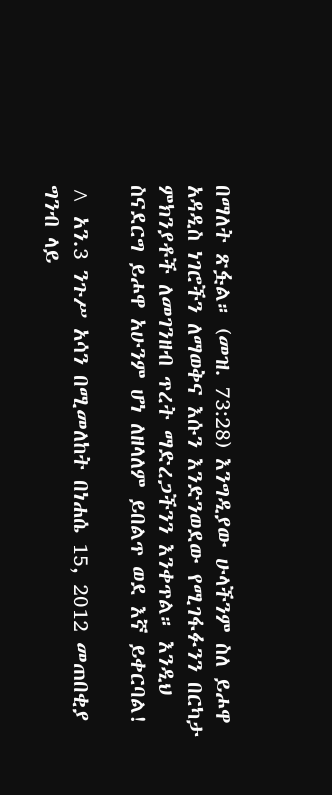በማለት ጽፏል። (መዝ. 73:28) እንግዲያው ሁላችንም ስለ ይሖዋ አዳዲስ ነገሮችን ለማወቅና እሱን እንድንወደው የሚገፋፉንን በርካታ ምክንያቶች ለመገንዘብ ጥረት ማድረጋችንን እንቀጥል። እንዲህ ስናደርግ ይሖዋ አሁንም ሆነ ለዘላለም ይበልጥ ወደ እኛ ይቀርባል!

^ አን.3 ንጉሥ አሳን በሚመለከት በነሐሴ 15, 2012 መጠበቂያ ግንብ ላይ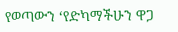የወጣውን ‘የድካማችሁን ዋጋ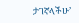ታገኛላችሁ’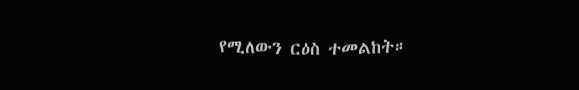የሚለውን ርዕስ ተመልከት።